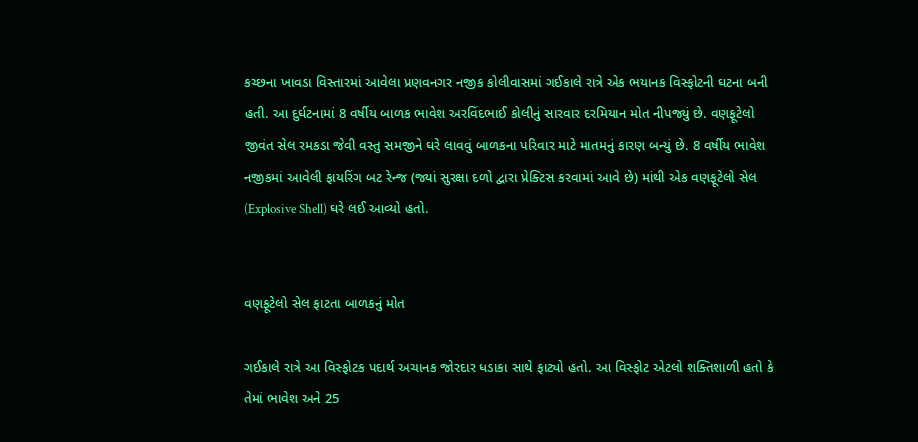કચ્છના ખાવડા વિસ્તારમાં આવેલા પ્રણવનગર નજીક કોલીવાસમાં ગઈકાલે રાત્રે એક ભયાનક વિસ્ફોટની ઘટના બની હતી. આ દુર્ઘટનામાં 8 વર્ષીય બાળક ભાવેશ અરવિંદભાઈ કોલીનું સારવાર દરમિયાન મોત નીપજ્યું છે. વણફૂટેલો જીવંત સેલ રમકડા જેવી વસ્તુ સમજીને ઘરે લાવવું બાળકના પરિવાર માટે માતમનું કારણ બન્યું છે. 8 વર્ષીય ભાવેશ નજીકમાં આવેલી ફાયરિંગ બટ રેન્જ (જ્યાં સુરક્ષા દળો દ્વારા પ્રેક્ટિસ કરવામાં આવે છે) માંથી એક વણફૂટેલો સેલ (Explosive Shell) ઘરે લઈ આવ્યો હતો.


વણફૂટેલો સેલ ફાટતા બાળકનું મોત

ગઈકાલે રાત્રે આ વિસ્ફોટક પદાર્થ અચાનક જોરદાર ધડાકા સાથે ફાટ્યો હતો. આ વિસ્ફોટ એટલો શક્તિશાળી હતો કે તેમાં ભાવેશ અને 25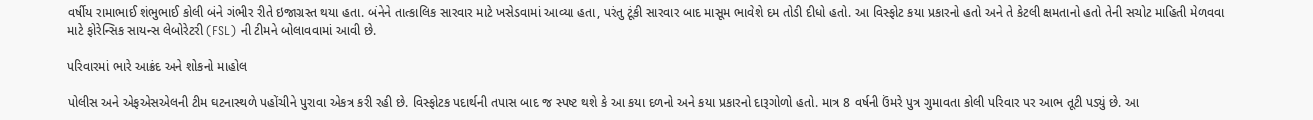વર્ષીય રામાભાઈ શંભુભાઈ કોલી બંને ગંભીર રીતે ઇજાગ્રસ્ત થયા હતા. બંનેને તાત્કાલિક સારવાર માટે ખસેડવામાં આવ્યા હતા, પરંતુ ટૂંકી સારવાર બાદ માસૂમ ભાવેશે દમ તોડી દીધો હતો. આ વિસ્ફોટ કયા પ્રકારનો હતો અને તે કેટલી ક્ષમતાનો હતો તેની સચોટ માહિતી મેળવવા માટે ફોરેન્સિક સાયન્સ લેબોરેટરી (FSL) ની ટીમને બોલાવવામાં આવી છે.

પરિવારમાં ભારે આક્રંદ અને શોકનો માહોલ

પોલીસ અને એફએસએલની ટીમ ઘટનાસ્થળે પહોંચીને પુરાવા એકત્ર કરી રહી છે. વિસ્ફોટક પદાર્થની તપાસ બાદ જ સ્પષ્ટ થશે કે આ કયા દળનો અને કયા પ્રકારનો દારૂગોળો હતો. માત્ર 8 વર્ષની ઉંમરે પુત્ર ગુમાવતા કોલી પરિવાર પર આભ તૂટી પડ્યું છે. આ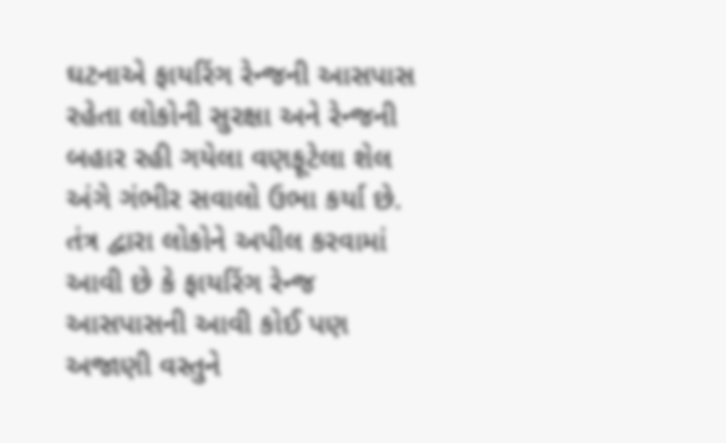ઘટનાએ ફાયરિંગ રેન્જની આસપાસ રહેતા લોકોની સુરક્ષા અને રેન્જની બહાર રહી ગયેલા વણફૂટેલા શેલ અંગે ગંભીર સવાલો ઉભા કર્યા છે. તંત્ર દ્વારા લોકોને અપીલ કરવામાં આવી છે કે ફાયરિંગ રેન્જ આસપાસની આવી કોઈ પણ અજાણી વસ્તુને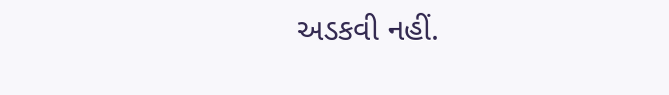અડકવી નહીં.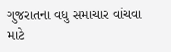ગુજરાતના વધુ સમાચાર વાંચવા માટે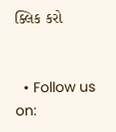ક્લિક કરો


  • Follow us on: